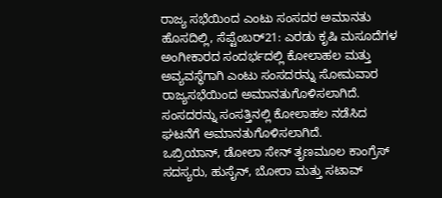ರಾಜ್ಯ ಸಭೆಯಿಂದ ಎಂಟು ಸಂಸದರ ಅಮಾನತು
ಹೊಸದಿಲ್ಲಿ, ಸೆಪ್ಟೆಂಬರ್21: ಎರಡು ಕೃಷಿ ಮಸೂದೆಗಳ ಅಂಗೀಕಾರದ ಸಂದರ್ಭದಲ್ಲಿ ಕೋಲಾಹಲ ಮತ್ತು ಅವ್ಯವಸ್ಥೆಗಾಗಿ ಎಂಟು ಸಂಸದರನ್ನು ಸೋಮವಾರ ರಾಜ್ಯಸಭೆಯಿಂದ ಅಮಾನತುಗೊಳಿಸಲಾಗಿದೆ. ಸಂಸದರನ್ನು ಸಂಸತ್ತಿನಲ್ಲಿ ಕೋಲಾಹಲ ನಡೆಸಿದ ಘಟನೆಗೆ ಅಮಾನತುಗೊಳಿಸಲಾಗಿದೆ.
ಒಬ್ರಿಯಾನ್, ಡೋಲಾ ಸೇನ್ ತೃಣಮೂಲ ಕಾಂಗ್ರೆಸ್ ಸದಸ್ಯರು, ಹುಸೈನ್, ಬೋರಾ ಮತ್ತು ಸಟಾವ್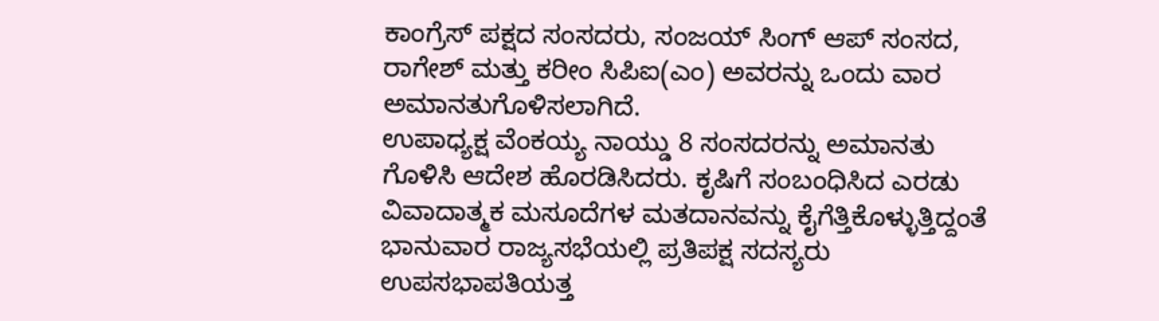ಕಾಂಗ್ರೆಸ್ ಪಕ್ಷದ ಸಂಸದರು, ಸಂಜಯ್ ಸಿಂಗ್ ಆಪ್ ಸಂಸದ, ರಾಗೇಶ್ ಮತ್ತು ಕರೀಂ ಸಿಪಿಐ(ಎಂ) ಅವರನ್ನು ಒಂದು ವಾರ ಅಮಾನತುಗೊಳಿಸಲಾಗಿದೆ.
ಉಪಾಧ್ಯಕ್ಷ ವೆಂಕಯ್ಯ ನಾಯ್ಡು 8 ಸಂಸದರನ್ನು ಅಮಾನತು ಗೊಳಿಸಿ ಆದೇಶ ಹೊರಡಿಸಿದರು. ಕೃಷಿಗೆ ಸಂಬಂಧಿಸಿದ ಎರಡು ವಿವಾದಾತ್ಮಕ ಮಸೂದೆಗಳ ಮತದಾನವನ್ನು ಕೈಗೆತ್ತಿಕೊಳ್ಳುತ್ತಿದ್ದಂತೆ ಭಾನುವಾರ ರಾಜ್ಯಸಭೆಯಲ್ಲಿ ಪ್ರತಿಪಕ್ಷ ಸದಸ್ಯರು ಉಪಸಭಾಪತಿಯತ್ತ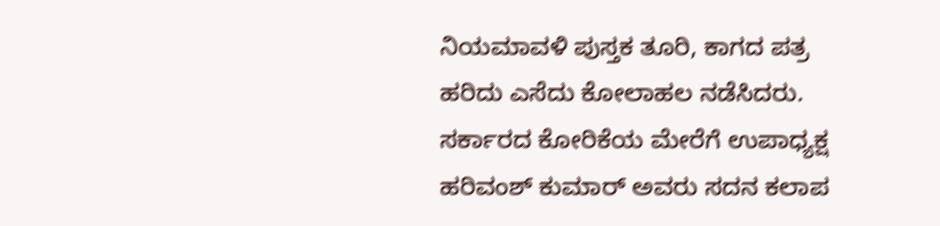ನಿಯಮಾವಳಿ ಪುಸ್ತಕ ತೂರಿ, ಕಾಗದ ಪತ್ರ ಹರಿದು ಎಸೆದು ಕೋಲಾಹಲ ನಡೆಸಿದರು.
ಸರ್ಕಾರದ ಕೋರಿಕೆಯ ಮೇರೆಗೆ ಉಪಾಧ್ಯಕ್ಷ ಹರಿವಂಶ್ ಕುಮಾರ್ ಅವರು ಸದನ ಕಲಾಪ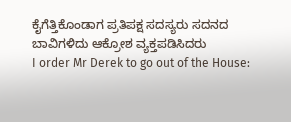ಕೈಗೆತ್ತಿಕೊಂಡಾಗ ಪ್ರತಿಪಕ್ಷ ಸದಸ್ಯರು ಸದನದ ಬಾವಿಗಳಿದು ಆಕ್ರೋಶ ವ್ಯಕ್ತಪಡಿಸಿದರು
I order Mr Derek to go out of the House: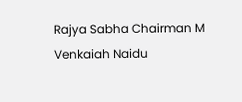Rajya Sabha Chairman M Venkaiah Naidu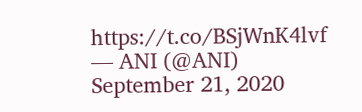https://t.co/BSjWnK4lvf
— ANI (@ANI) September 21, 2020